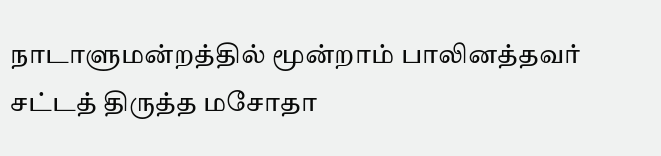நாடாளுமன்றத்தில் மூன்றாம் பாலினத்தவர் சட்டத் திருத்த மசோதா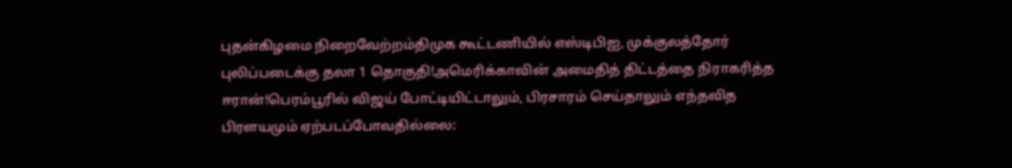புதன்கிழமை நிறைவேற்றம்திமுக கூட்டணியில் எஸ்டிபிஐ, முக்குலத்தோர் புலிப்படைக்கு தலா 1 தொகுதி!அமெரிக்காவின் அமைதித் திட்டத்தை நிராகரித்த ஈரான்!பெரம்பூரில் விஜய் போட்டியிட்டாலும், பிரசாரம் செய்தாலும் எந்தவித பிரளயமும் ஏற்படப்போவதில்லை: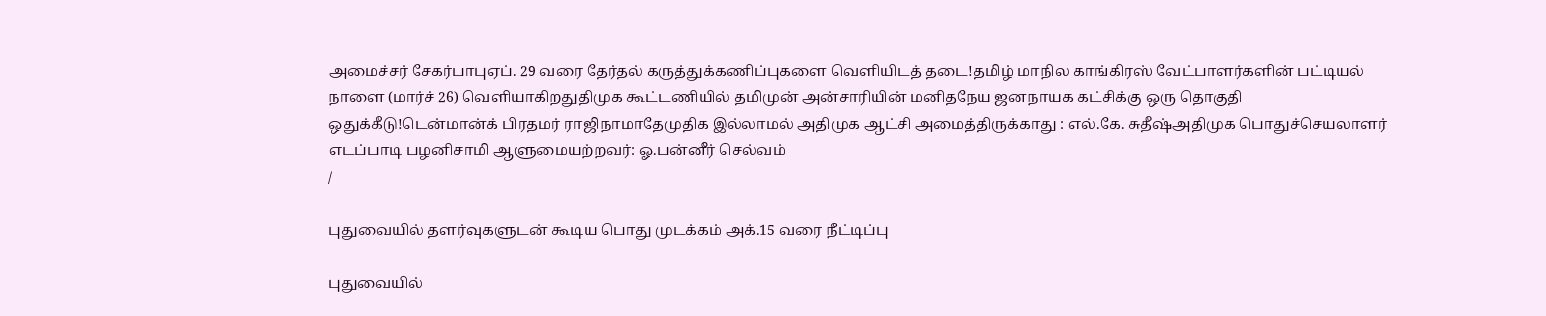அமைச்சர் சேகர்பாபுஏப். 29 வரை தேர்தல் கருத்துக்கணிப்புகளை வெளியிடத் தடை!தமிழ் மாநில காங்கிரஸ் வேட்பாளர்களின் பட்டியல் நாளை (மார்ச் 26) வெளியாகிறதுதிமுக கூட்டணியில் தமிமுன் அன்சாரியின் மனிதநேய ஜனநாயக கட்சிக்கு ஒரு தொகுதி ஒதுக்கீடு!டென்மான்க் பிரதமர் ராஜிநாமாதேமுதிக இல்லாமல் அதிமுக ஆட்சி அமைத்திருக்காது : எல்.கே. சுதீஷ்அதிமுக பொதுச்செயலாளர் எடப்பாடி பழனிசாமி ஆளுமையற்றவர்: ஓ.பன்னீர் செல்வம்
/

புதுவையில் தளர்வுகளுடன் கூடிய பொது முடக்கம் அக்.15 வரை நீட்டிப்பு

புதுவையில்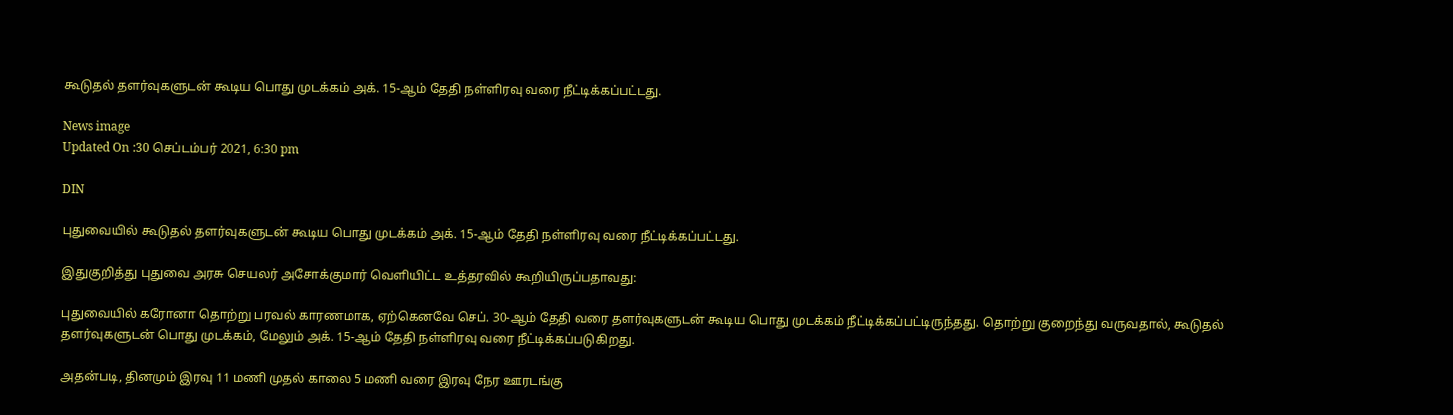கூடுதல் தளர்வுகளுடன் கூடிய பொது முடக்கம் அக். 15-ஆம் தேதி நள்ளிரவு வரை நீட்டிக்கப்பட்டது.

News image
Updated On :30 செப்டம்பர் 2021, 6:30 pm

DIN

புதுவையில் கூடுதல் தளர்வுகளுடன் கூடிய பொது முடக்கம் அக். 15-ஆம் தேதி நள்ளிரவு வரை நீட்டிக்கப்பட்டது.

இதுகுறித்து புதுவை அரசு செயலர் அசோக்குமார் வெளியிட்ட உத்தரவில் கூறியிருப்பதாவது:

புதுவையில் கரோனா தொற்று பரவல் காரணமாக, ஏற்கெனவே செப். 30-ஆம் தேதி வரை தளர்வுகளுடன் கூடிய பொது முடக்கம் நீட்டிக்கப்பட்டிருந்தது. தொற்று குறைந்து வருவதால், கூடுதல் தளர்வுகளுடன் பொது முடக்கம், மேலும் அக். 15-ஆம் தேதி நள்ளிரவு வரை நீட்டிக்கப்படுகிறது.

அதன்படி, தினமும் இரவு 11 மணி முதல் காலை 5 மணி வரை இரவு நேர ஊரடங்கு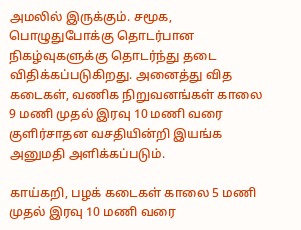அமலில் இருக்கும். சமூக, பொழுதுபோக்கு தொடர்பான நிகழ்வுகளுக்கு தொடர்ந்து தடை விதிக்கப்படுகிறது. அனைத்து வித கடைகள், வணிக நிறுவனங்கள் காலை 9 மணி முதல் இரவு 10 மணி வரை குளிர்சாதன வசதியின்றி இயங்க அனுமதி அளிக்கப்படும்.

காய்கறி, பழக் கடைகள் காலை 5 மணி முதல் இரவு 10 மணி வரை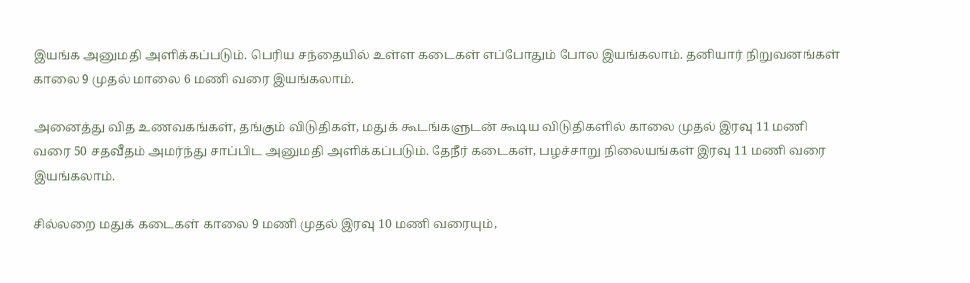இயங்க அனுமதி அளிக்கப்படும். பெரிய சந்தையில் உள்ள கடைகள் எப்போதும் போல இயங்கலாம். தனியார் நிறுவனங்கள் காலை 9 முதல் மாலை 6 மணி வரை இயங்கலாம்.

அனைத்து வித உணவகங்கள், தங்கும் விடுதிகள், மதுக் கூடங்களுடன் கூடிய விடுதிகளில் காலை முதல் இரவு 11 மணி வரை 50 சதவீதம் அமர்ந்து சாப்பிட அனுமதி அளிக்கப்படும். தேநீர் கடைகள், பழச்சாறு நிலையங்கள் இரவு 11 மணி வரை இயங்கலாம்.

சில்லறை மதுக் கடைகள் காலை 9 மணி முதல் இரவு 10 மணி வரையும்,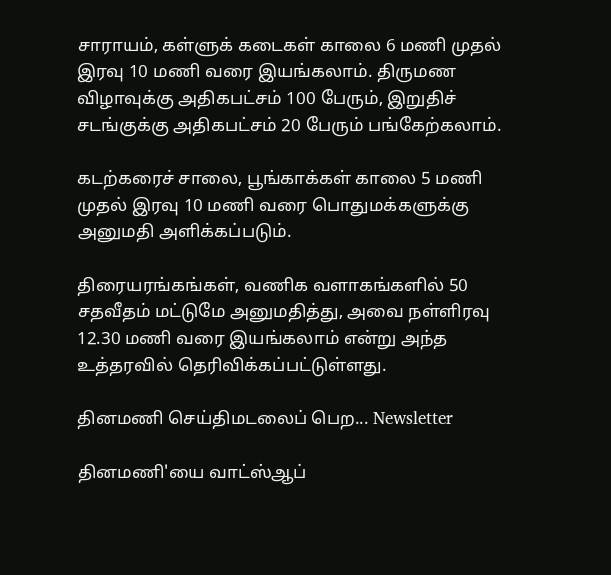சாராயம், கள்ளுக் கடைகள் காலை 6 மணி முதல் இரவு 10 மணி வரை இயங்கலாம். திருமண விழாவுக்கு அதிகபட்சம் 100 பேரும், இறுதிச் சடங்குக்கு அதிகபட்சம் 20 பேரும் பங்கேற்கலாம்.

கடற்கரைச் சாலை, பூங்காக்கள் காலை 5 மணி முதல் இரவு 10 மணி வரை பொதுமக்களுக்கு அனுமதி அளிக்கப்படும்.

திரையரங்கங்கள், வணிக வளாகங்களில் 50 சதவீதம் மட்டுமே அனுமதித்து, அவை நள்ளிரவு 12.30 மணி வரை இயங்கலாம் என்று அந்த உத்தரவில் தெரிவிக்கப்பட்டுள்ளது.

தினமணி செய்திமடலைப் பெற... Newsletter

தினமணி'யை வாட்ஸ்ஆப்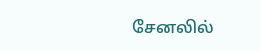சேனலில்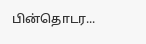பின்தொடர...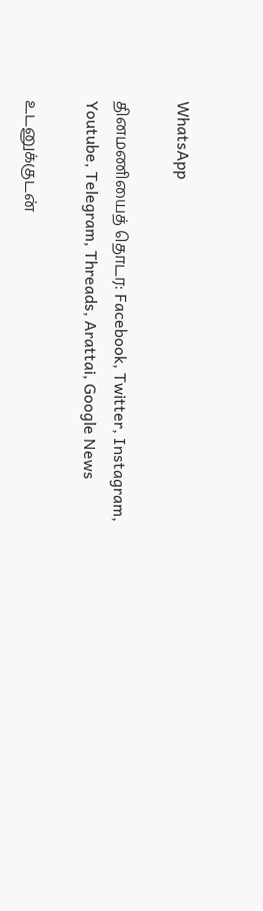WhatsApp

தினமணியைத் தொடர: Facebook, Twitter, Instagram, Youtube, Telegram, Threads, Arattai, Google News

உடனுக்குடன்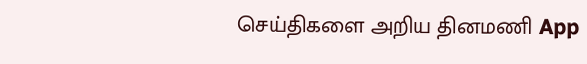செய்திகளை அறிய தினமணி App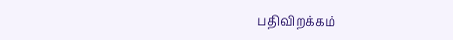பதிவிறக்கம்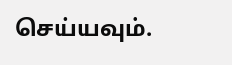செய்யவும்.